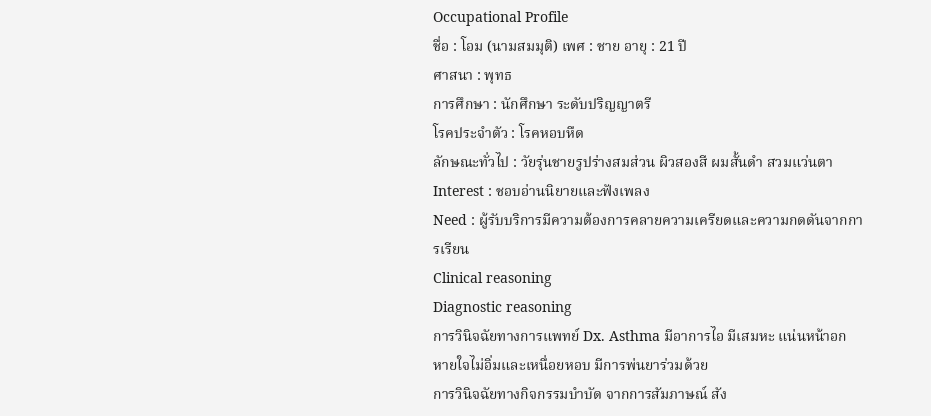Occupational Profile
ชื่อ : โอม (นามสมมุติ) เพศ : ชาย อายุ : 21 ปี
ศาสนา : พุทธ
การศึกษา : นักศึกษา ระดับปริญญาตรี
โรคประจำตัว : โรคหอบหืด
ลักษณะทั่วไป : วัยรุ่นชายรูปร่างสมส่วน ผิวสองสี ผมสั้นดำ สวมแว่นตา
Interest : ชอบอ่านนิยายและฟังเพลง
Need : ผู้รับบริการมีความต้องการคลายความเครียดและความกดดันจากการเรียน
Clinical reasoning
Diagnostic reasoning
การวินิจฉัยทางการแพทย์ Dx. Asthma มีอาการไอ มีเสมหะ แน่นหน้าอก หายใจไม่อิ่มและเหนื่อยหอบ มีการพ่นยาร่วมด้วย
การวินิจฉัยทางกิจกรรมบำบัด จากการสัมภาษณ์ สัง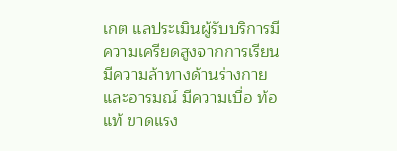เกต แลประเมินผู้รับบริการมีความเครียดสูงจากการเรียน มีความล้าทางด้านร่างกายและอารมณ์ มีความเบื่อ ท้อแท้ ขาดแรง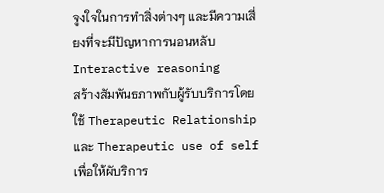จูงใจในการทำสิ่งต่างๆ และมีความเสี่ยงที่จะมีปัญหาการนอนหลับ
Interactive reasoning
สร้างสัมพันธภาพกับผู้รับบริการโดยใช้ Therapeutic Relationship และ Therapeutic use of self เพื่อให้ผับริการ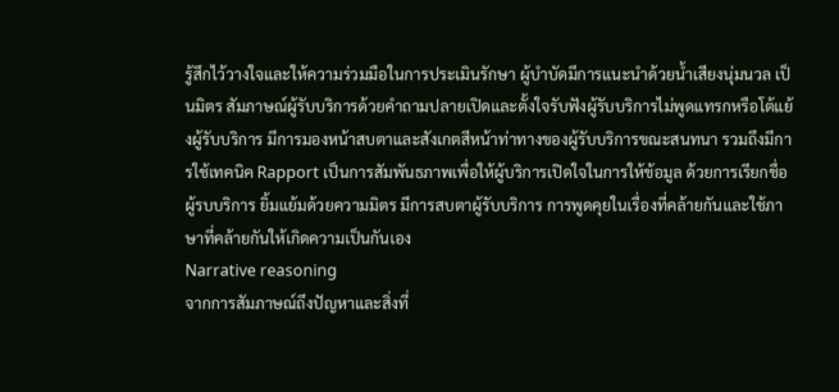รู้สึกไว้วางใจและให้ความร่วมมือในการประเมินรักษา ผู้บำบัดมีการแนะนำด้วยน้ำเสียงนุ่มนวล เป็นมิตร สัมภาษณ์ผู้รับบริการด้วยคำถามปลายเปิดและตั้งใจรับฟังผู้รับบริการไม่พูดแทรกหรือโต้แย้งผู้รับบริการ มีการมองหน้าสบตาและสังเกตสีหน้าท่าทางของผู้รับบริการขณะสนทนา รวมถึงมีการใช้เทคนิค Rapport เป็นการสัมพันธภาพเพื่อให้ผู้บริการเปิดใจในการให้ข้อมูล ด้วยการเรียกชื่อผู้รบบริการ ยิ้มแย้มด้วยความมิตร มีการสบตาผู้รับบริการ การพูดคุยในเรื่องที่คล้ายกันและใช้ภาษาที่คล้ายกันให้เกิดความเป็นกันเอง
Narrative reasoning
จากการสัมภาษณ์ถึงปัญหาและสิ่งที่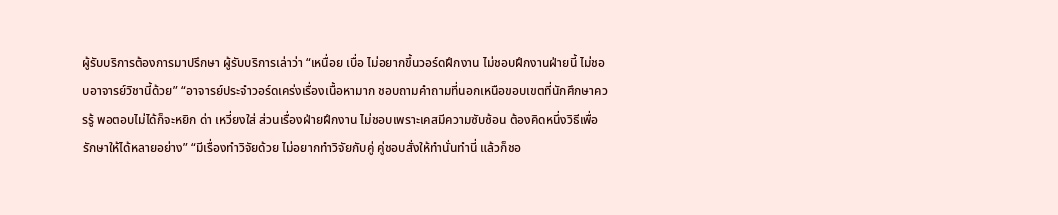ผู้รับบริการต้องการมาปรึกษา ผู้รับบริการเล่าว่า “เหนื่อย เบื่อ ไม่อยากขึ้นวอร์ดฝึกงาน ไม่ชอบฝึกงานฝ่ายนี้ ไม่ชอบอาจารย์วิชานี้ด้วย” “อาจารย์ประจำวอร์ดเคร่งเรื่องเนื้อหามาก ชอบถามคำถามที่นอกเหนือขอบเขตที่นักศึกษาควรรู้ พอตอบไม่ได้ก็จะหยิก ด่า เหวี่ยงใส่ ส่วนเรื่องฝ่ายฝึกงาน ไม่ชอบเพราะเคสมีความซับซ้อน ต้องคิดหนึ่งวิธีเพื่อรักษาให้ได้หลายอย่าง” “มีเรื่องทำวิจัยด้วย ไม่อยากทำวิจัยกับคู่ คู่ชอบสั่งให้ทำนั่นทำนี่ แล้วก็ชอ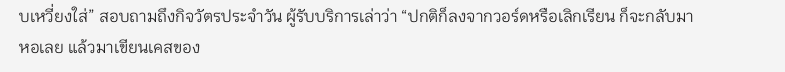บเหวี่ยงใส่” สอบถามถึงกิจวัตรประจำวัน ผู้รับบริการเล่าว่า “ปกติก็ลงจากวอร์ดหรือเลิกเรียน ก็จะกลับมาหอเลย แล้วมาเขียนเคสของ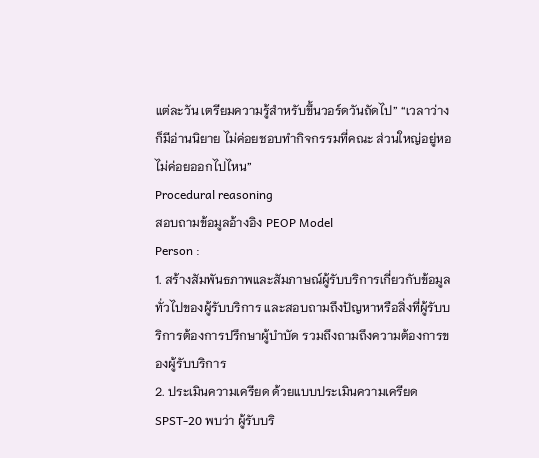แต่ละวัน เตรียมความรู้สำหรับขึ้นวอร์ดวันถัดไป” “เวลาว่างก็มีอ่านนิยาย ไม่ค่อยชอบทำกิจกรรมที่คณะ ส่วนใหญ่อยู่หอไม่ค่อยออกไปไหน”
Procedural reasoning
สอบถามข้อมูลอ้างอิง PEOP Model
Person :
1. สร้างสัมพันธภาพและสัมภาษณ์ผู้รับบริการเกี่ยวกับข้อมูลทั่วไปของผู้รับบริการ และสอบถามถึงปัญหาหรือสิ่งที่ผู้รับบริการต้องการปรึกษาผู้บำบัด รวมถึงถามถึงความต้องการของผู้รับบริการ
2. ประเมินความเครียด ด้วยแบบประเมินความเครียด SPST-20 พบว่า ผู้รับบริ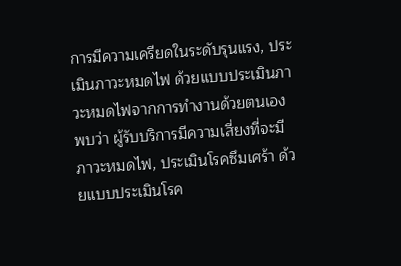การมีความเครียดในระดับรุนแรง, ประเมินภาวะหมดไฟ ด้วยแบบประเมินภาวะหมดไฟจากการทำงานด้วยตนเอง พบว่า ผู้รับบริการมีความเสี่ยงที่จะมีภาวะหมดไฟ, ประเมินโรคซึมเศร้า ด้วยแบบประเมินโรค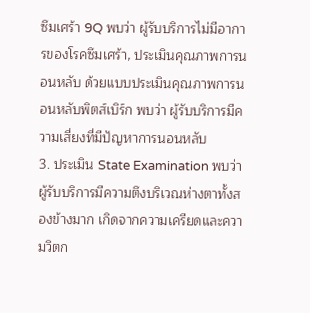ซึมเศร้า 9Q พบว่า ผู้รับบริการไม่มีอาการของโรคซึมเศร้า, ประเมินคุณภาพการนอนหลับ ด้วยแบบประเมินคุณภาพการนอนหลับพิตส์เบิร์ก พบว่า ผู้รับบริการมีความเสี่ยงที่มีปัญหาการนอนหลับ
3. ประเมิน State Examination พบว่า ผู้รับบริการมีความตึงบริเวณห่างตาทั้งสองข้างมาก เกิดจากความเครียดและความวิตก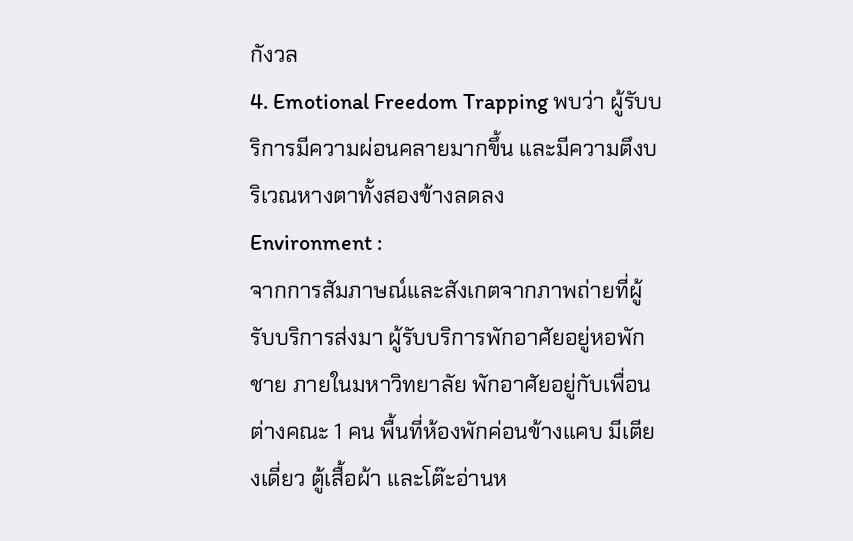กังวล
4. Emotional Freedom Trapping พบว่า ผู้รับบริการมีความผ่อนคลายมากขึ้น และมีความตึงบริเวณหางตาทั้งสองข้างลดลง
Environment :
จากการสัมภาษณ์และสังเกตจากภาพถ่ายที่ผู้รับบริการส่งมา ผู้รับบริการพักอาศัยอยู่หอพักชาย ภายในมหาวิทยาลัย พักอาศัยอยู่กับเพื่อนต่างคณะ 1 คน พื้นที่ห้องพักค่อนข้างแคบ มีเตียงเดี่ยว ตู้เสื้อผ้า และโต๊ะอ่านห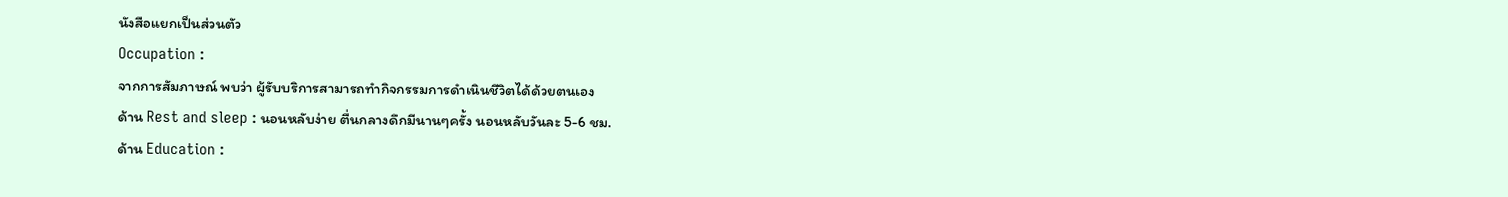นังสือแยกเป็นส่วนตัว
Occupation :
จากการสัมภาษณ์ พบว่า ผู้รับบริการสามารถทำกิจกรรมการดำเนินชีวิตได้ด้วยตนเอง
ด้าน Rest and sleep : นอนหลับง่าย ตื่นกลางดึกมีนานๆครั้ง นอนหลับวันละ 5-6 ชม.
ด้าน Education :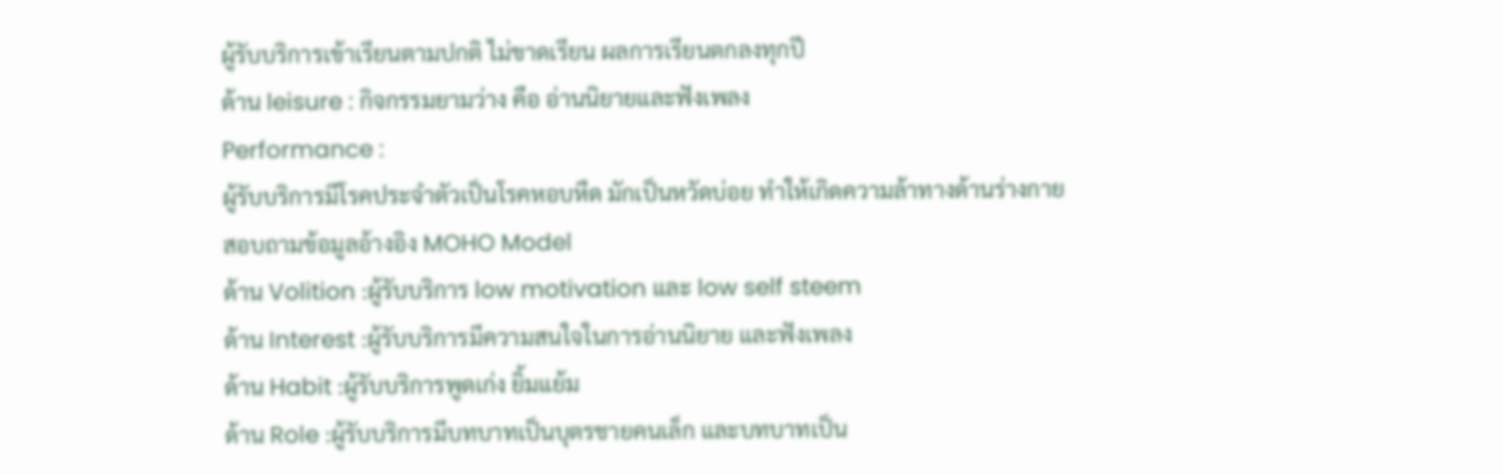ผู้รับบริการเข้าเรียนตามปกติ ไม่ขาดเรียน ผลการเรียนตกลงทุกปี
ด้าน leisure : กิจกรรมยามว่าง คือ อ่านนิยายและฟังเพลง
Performance :
ผู้รับบริการมีโรคประจำตัวเป็นโรคหอบหืด มักเป็นหวัดบ่อย ทำให้เกิดความล้าทางด้านร่างกาย
สอบถามข้อมูลอ้างอิง MOHO Model
ด้าน Volition :ผู้รับบริการ low motivation และ low self steem
ด้าน Interest :ผู้รับบริการมีความสนใจในการอ่านนิยาย และฟังเพลง
ด้าน Habit :ผู้รับบริการพูดเก่ง ยิ้มแย้ม
ด้าน Role :ผู้รับบริการมีบทบาทเป็นบุตรชายคนเล็ก และบทบาทเป็น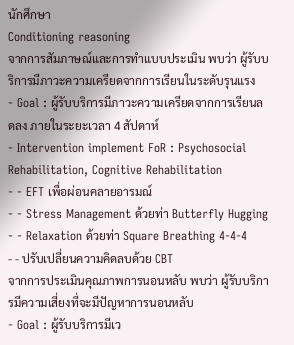นักศึกษา
Conditioning reasoning
จากการสัมภาษณ์และการทำแบบประเมิน พบว่า ผู้รับบริการมีภาวะความเครียดจากการเรียนในระดับรุนแรง
- Goal : ผู้รับบริการมีภาวะความเครียดจากการเรียนลดลง ภายในระยะเวลา 4 สัปดาห์
- Intervention implement FoR : Psychosocial Rehabilitation, Cognitive Rehabilitation
- - EFT เพื่อผ่อนคลายอารมณ์
- - Stress Management ด้วยท่า Butterfly Hugging
- - Relaxation ด้วยท่า Square Breathing 4-4-4
- - ปรับเปลี่ยนความคิดลบด้วย CBT
จากการประเมินคุณภาพการนอนหลับ พบว่า ผู้รับบริการมีความเสี่ยงที่จะมีปัญหาการนอนหลับ
- Goal : ผู้รับบริการมีเว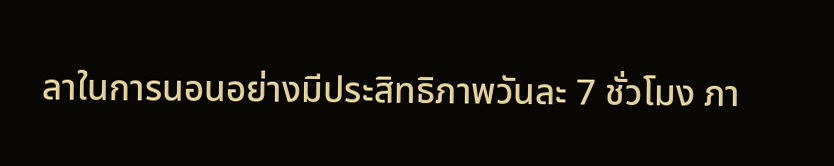ลาในการนอนอย่างมีประสิทธิภาพวันละ 7 ชั่วโมง ภา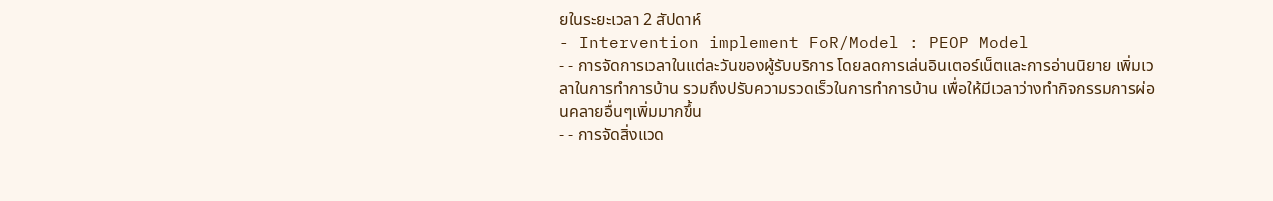ยในระยะเวลา 2 สัปดาห์
- Intervention implement FoR/Model : PEOP Model
- - การจัดการเวลาในแต่ละวันของผู้รับบริการ โดยลดการเล่นอินเตอร์เน็ตและการอ่านนิยาย เพิ่มเวลาในการทำการบ้าน รวมถึงปรับความรวดเร็วในการทำการบ้าน เพื่อให้มีเวลาว่างทำกิจกรรมการผ่อนคลายอื่นๆเพิ่มมากขึ้น
- - การจัดสิ่งแวด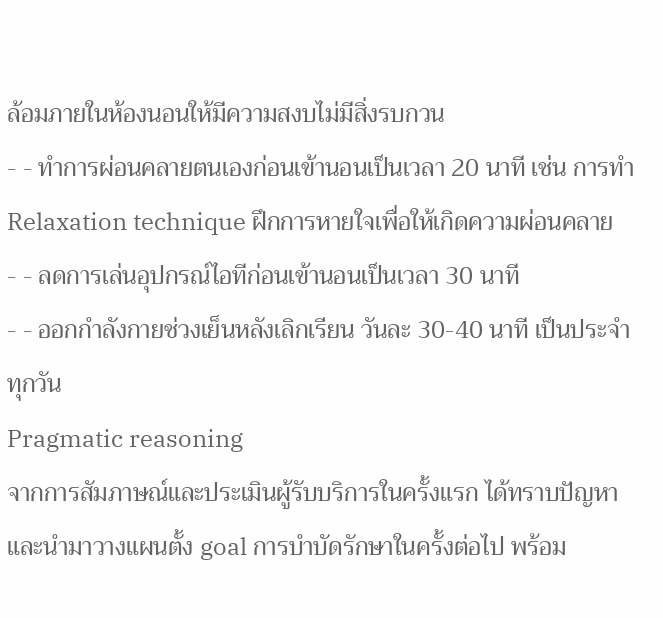ล้อมภายในห้องนอนให้มีความสงบไม่มีสิ่งรบกวน
- - ทำการผ่อนคลายตนเองก่อนเข้านอนเป็นเวลา 20 นาที เช่น การทำ Relaxation technique ฝึกการหายใจเพื่อให้เกิดความผ่อนคลาย
- - ลดการเล่นอุปกรณ์ไอทีก่อนเข้านอนเป็นเวลา 30 นาที
- - ออกกำลังกายช่วงเย็นหลังเลิกเรียน วันละ 30-40 นาที เป็นประจำทุกวัน
Pragmatic reasoning
จากการสัมภาษณ์และประเมินผู้รับบริการในครั้งแรก ได้ทราบปัญหาและนำมาวางแผนตั้ง goal การบำบัดรักษาในครั้งต่อไป พร้อม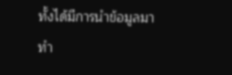ทั้งได้มีการนำข้อมูลมาทำ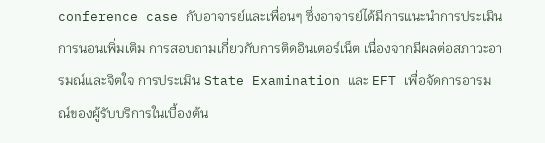conference case กับอาจารย์และเพื่อนๆ ซึ่งอาจารย์ได้มีการแนะนำการประเมินการนอนเพิ่มเติม การสอบถามเกี่ยวกับการติดอินเตอร์เน็ต เนื่องจากมีผลต่อสภาวะอารมณ์และจิตใจ การประเมิน State Examination และ EFT เพื่อจัดการอารมณ์ของผู้รับบริการในเบื้องต้น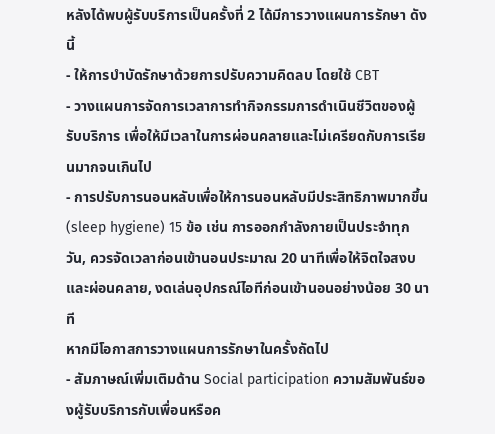หลังได้พบผู้รับบริการเป็นครั้งที่ 2 ได้มีการวางแผนการรักษา ดังนี้
- ให้การบำบัดรักษาด้วยการปรับความคิดลบ โดยใช้ CBT
- วางแผนการจัดการเวลาการทำกิจกรรมการดำเนินชีวิตของผู้รับบริการ เพื่อให้มีเวลาในการผ่อนคลายและไม่เครียดกับการเรียนมากจนเกินไป
- การปรับการนอนหลับเพื่อให้การนอนหลับมีประสิทธิภาพมากขึ้น (sleep hygiene) 15 ข้อ เช่น การออกกำลังกายเป็นประจำทุกวัน, ควรจัดเวลาก่อนเข้านอนประมาณ 20 นาทีเพื่อให้จิตใจสงบและผ่อนคลาย, งดเล่นอุปกรณ์ไอทีก่อนเข้านอนอย่างน้อย 30 นาที
หากมีโอกาสการวางแผนการรักษาในครั้งถัดไป
- สัมภาษณ์เพิ่มเติมด้าน Social participation ความสัมพันธ์ของผู้รับบริการกับเพื่อนหรือค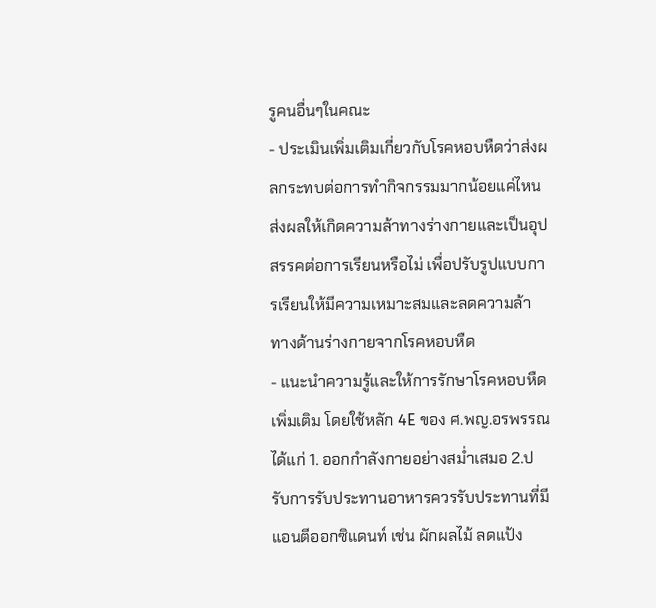รูคนอื่นๆในคณะ
- ประเมินเพิ่มเติมเกี่ยวกับโรคหอบหืดว่าส่งผลกระทบต่อการทำกิจกรรมมากน้อยแค่ไหน ส่งผลให้เกิดความล้าทางร่างกายและเป็นอุปสรรคต่อการเรียนหรือไม่ เพื่อปรับรูปแบบการเรียนให้มีความเหมาะสมและลดความล้าทางด้านร่างกายจากโรคหอบหืด
- แนะนำความรู้และให้การรักษาโรคหอบหืดเพิ่มเติม โดยใช้หลัก 4E ของ ศ.พญ.อรพรรณ ได้แก่ 1. ออกกำลังกายอย่างสม่ำเสมอ 2.ปรับการรับประทานอาหารควรรับประทานที่มีแอนตีออกซิแดนท์ เช่น ผักผลไม้ ลดแป้ง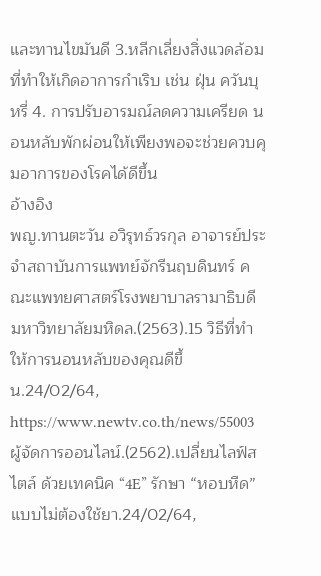และทานไขมันดี 3.หลีกเลี่ยงสิ่งแวดล้อมที่ทำให้เกิดอาการกำเริบ เช่น ฝุ่น ควันบุหรี่ 4. การปรับอารมณ์ลดความเครียด นอนหลับพักผ่อนให้เพียงพอจะช่วยควบคุมอาการของโรคได้ดีขึ้น
อ้างอิง
พญ.ทานตะวัน อวิรุทธ์วรกุล อาจารย์ประจำสถาบันการแพทย์จักรีนฤบดินทร์ คณะแพทยศาสตร์โรงพยาบาลรามาธิบดี มหาวิทยาลัยมหิดล.(2563).15 วิธีที่ทำให้การนอนหลับของคุณดีขึ้น.24/02/64, https://www.newtv.co.th/news/55003
ผู้จัดการออนไลน์.(2562).เปลี่ยนไลฟ์สไตล์ ด้วยเทคนิค “4E” รักษา “หอบหืด” แบบไม่ต้องใช้ยา.24/02/64,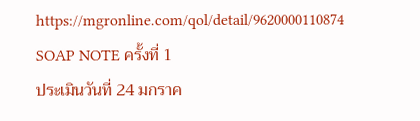https://mgronline.com/qol/detail/9620000110874
SOAP NOTE ครั้งที่ 1
ประเมินวันที่ 24 มกราค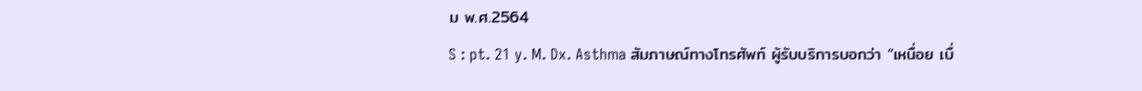ม พ.ศ.2564
S : pt. 21 y. M. Dx. Asthma สัมภาษณ์ทางโทรศัพท์ ผู้รับบริการบอกว่า “เหนื่อย เบื่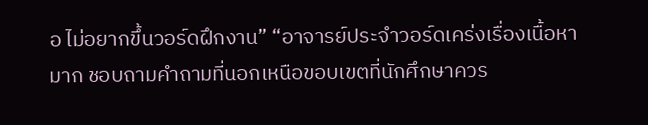อ ไม่อยากขึ้นวอร์ดฝึกงาน” “อาจารย์ประจำวอร์ดเคร่งเรื่องเนื้อหามาก ชอบถามคำถามที่นอกเหนือขอบเขตที่นักศึกษาควร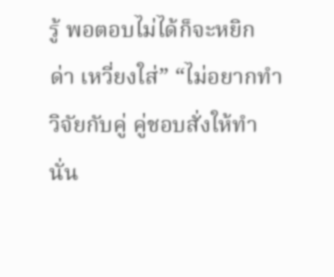รู้ พอตอบไม่ได้ก็จะหยิก ด่า เหวี่ยงใส่” “ไม่อยากทำวิจัยกับคู่ คู่ชอบสั่งให้ทำนั่น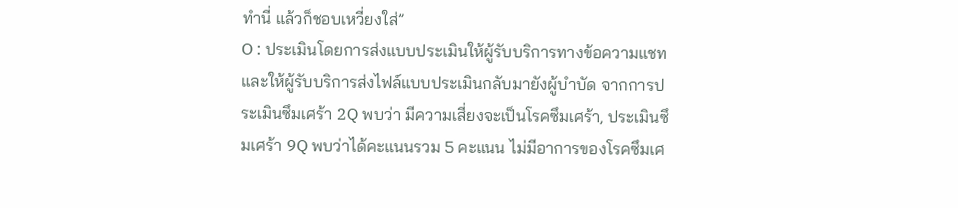ทำนี่ แล้วก็ชอบเหวี่ยงใส่”
O : ประเมินโดยการส่งแบบประเมินให้ผู้รับบริการทางข้อความแชท และให้ผู้รับบริการส่งไฟล์แบบประเมินกลับมายังผู้บำบัด จากการประเมินซึมเศร้า 2Q พบว่า มีความเสี่ยงจะเป็นโรคซึมเศร้า, ประเมินซึมเศร้า 9Q พบว่าได้คะแนนรวม 5 คะแนน ไม่มีอาการของโรคซึมเศ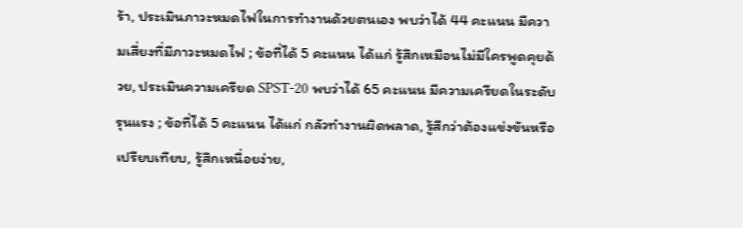ร้า, ประเมินภาวะหมดไฟในการทำงานด้วยตนเอง พบว่าได้ 44 คะแนน มีความเสี่ยงที่มีภาวะหมดไฟ ; ข้อที่ได้ 5 คะแนน ได้แก่ รู้สึกเหมือนไม่มีใครพูดคุยด้วย, ประเมินความเครียด SPST-20 พบว่าได้ 65 คะแนน มีความเครียดในระดับรุนแรง ; ข้อที่ได้ 5 คะแนน ได้แก่ กลัวทำงานผิดพลาด, รู้สีกว่าต้องแข่งขันหรือเปรียบเทียบ, รู้สึกเหนื่อยง่าย,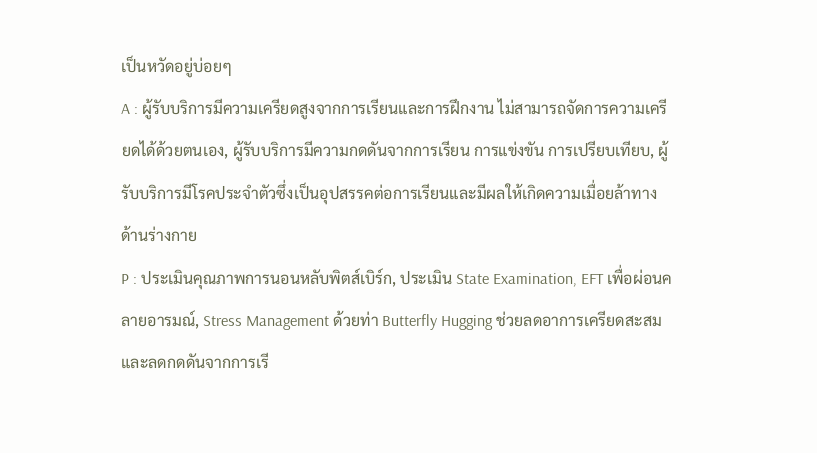เป็นหวัดอยู่บ่อยๆ
A : ผู้รับบริการมีความเครียดสูงจากการเรียนและการฝึกงาน ไม่สามารถจัดการความเครียดได้ด้วยตนเอง, ผู้รับบริการมีความกดดันจากการเรียน การแข่งขัน การเปรียบเทียบ, ผู้รับบริการมีโรคประจำตัวซึ่งเป็นอุปสรรคต่อการเรียนและมีผลให้เกิดความเมื่อยล้าทางด้านร่างกาย
P : ประเมินคุณภาพการนอนหลับพิตส์เบิร์ก, ประเมิน State Examination, EFT เพื่อผ่อนคลายอารมณ์, Stress Management ด้วยท่า Butterfly Hugging ช่วยลดอาการเครียดสะสม และลดกดดันจากการเรี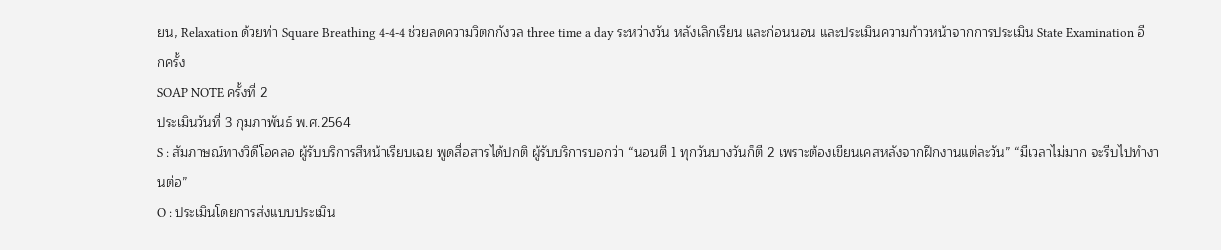ยน, Relaxation ด้วยท่า Square Breathing 4-4-4 ช่วยลดความวิตกกังวล three time a day ระหว่างวัน หลังเลิกเรียน และก่อนนอน และประเมินความก้าวหน้าจากการประเมิน State Examination อีกครั้ง
SOAP NOTE ครั้งที่ 2
ประเมินวันที่ 3 กุมภาพันธ์ พ.ศ.2564
S : สัมภาษณ์ทางวิดีโอคลอ ผู้รับบริการสีหน้าเรียบเฉย พูดสื่อสารได้ปกติ ผู้รับบริการบอกว่า “นอนตี 1 ทุกวันบางวันก็ตี 2 เพราะต้องเขียนเคสหลังจากฝึกงานแต่ละวัน” “มีเวลาไม่มาก จะรีบไปทำงานต่อ”
O : ประเมินโดยการส่งแบบประเมิน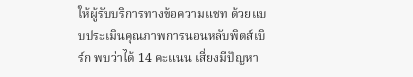ให้ผู้รับบริการทางข้อความแชท ด้วยแบบประเมินคุณภาพการนอนหลับพิตส์เบิร์ก พบว่าได้ 14 คะแนน เสี่ยงมีปัญหา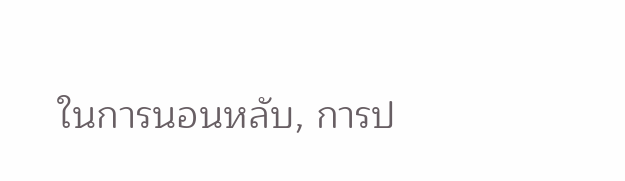ในการนอนหลับ, การป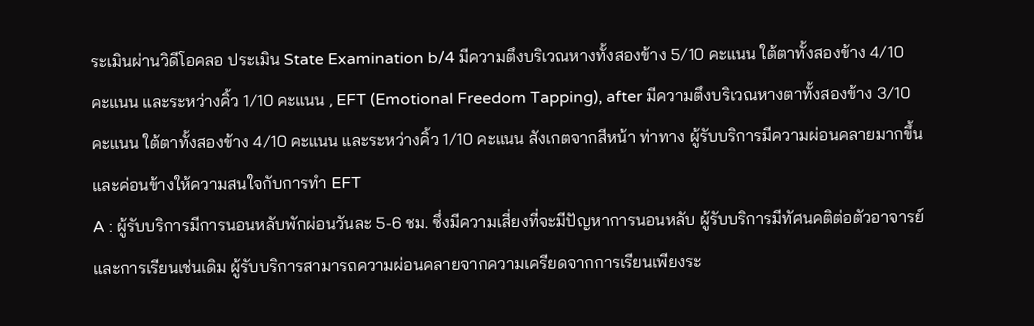ระเมินผ่านวิดีโอคลอ ประเมิน State Examination b/4 มีความตึงบริเวณหางทั้งสองข้าง 5/10 คะแนน ใต้ตาทั้งสองข้าง 4/10 คะแนน และระหว่างคิ้ว 1/10 คะแนน , EFT (Emotional Freedom Tapping), after มีความตึงบริเวณหางตาทั้งสองข้าง 3/10 คะแนน ใต้ตาทั้งสองข้าง 4/10 คะแนน และระหว่างคิ้ว 1/10 คะแนน สังเกตจากสีหน้า ท่าทาง ผู้รับบริการมีความผ่อนคลายมากขึ้น และค่อนข้างให้ความสนใจกับการทำ EFT
A : ผู้รับบริการมีการนอนหลับพักผ่อนวันละ 5-6 ชม. ซึ่งมีความเสี่ยงที่จะมีปัญหาการนอนหลับ ผู้รับบริการมีทัศนคติต่อตัวอาจารย์และการเรียนเช่นเดิม ผู้รับบริการสามารถความผ่อนคลายจากความเครียดจากการเรียนเพียงระ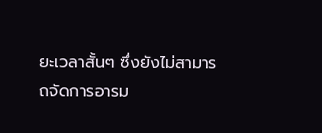ยะเวลาสั้นๆ ซึ่งยังไม่สามารถจัดการอารม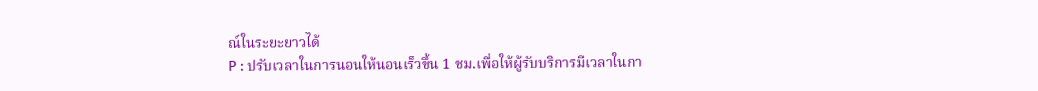ณ์ในระยะยาวได้
P : ปรับเวลาในการนอนให้นอนเร็วขึ้น 1 ชม.เพื่อให้ผู้รับบริการมีเวลาในกา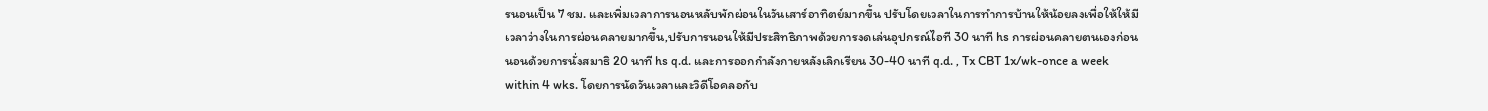รนอนเป็น 7 ชม. และเพิ่มเวลาการนอนหลับพักผ่อนในวันเสาร์อาทิตย์มากขึ้น ปรับโดยเวลาในการทำการบ้านให้น้อยลงเพื่อให้ให้มีเวลาว่างในการผ่อนคลายมากขึ้น,ปรับการนอนให้มีประสิทธิภาพด้วยการงดเล่นอุปกรณ์ไอที 30 นาที hs การผ่อนคลายตนเองก่อนนอนด้วยการนั่งสมาธิ 20 นาที hs q.d. และการออกกำลังกายหลังเลิกเรียน 30-40 นาที q.d. , Tx CBT 1x/wk-once a week within 4 wks. โดยการนัดวันเวลาและวิดีโอคลอกับ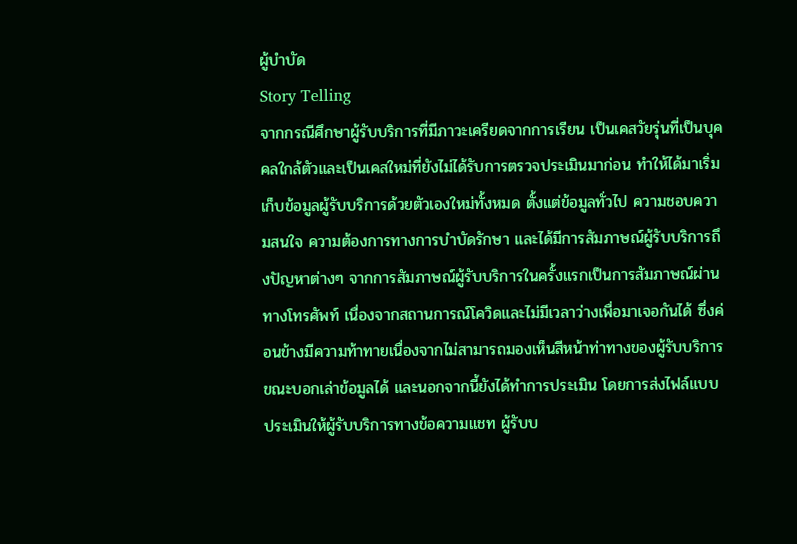ผู้บำบัด
Story Telling
จากกรณีศึกษาผู้รับบริการที่มีภาวะเครียดจากการเรียน เป็นเคสวัยรุ่นที่เป็นบุคคลใกล้ตัวและเป็นเคสใหม่ที่ยังไม่ได้รับการตรวจประเมินมาก่อน ทำให้ได้มาเริ่มเก็บข้อมูลผู้รับบริการด้วยตัวเองใหม่ทั้งหมด ตั้งแต่ข้อมูลทั่วไป ความชอบความสนใจ ความต้องการทางการบำบัดรักษา และได้มีการสัมภาษณ์ผู้รับบริการถึงปัญหาต่างๆ จากการสัมภาษณ์ผู้รับบริการในครั้งแรกเป็นการสัมภาษณ์ผ่านทางโทรศัพท์ เนื่องจากสถานการณ์โควิดและไม่มีเวลาว่างเพื่อมาเจอกันได้ ซึ่งค่อนข้างมีความท้าทายเนื่องจากไม่สามารถมองเห็นสีหน้าท่าทางของผู้รับบริการขณะบอกเล่าข้อมูลได้ และนอกจากนี้ยังได้ทำการประเมิน โดยการส่งไฟล์แบบประเมินให้ผู้รับบริการทางข้อความแชท ผู้รับบ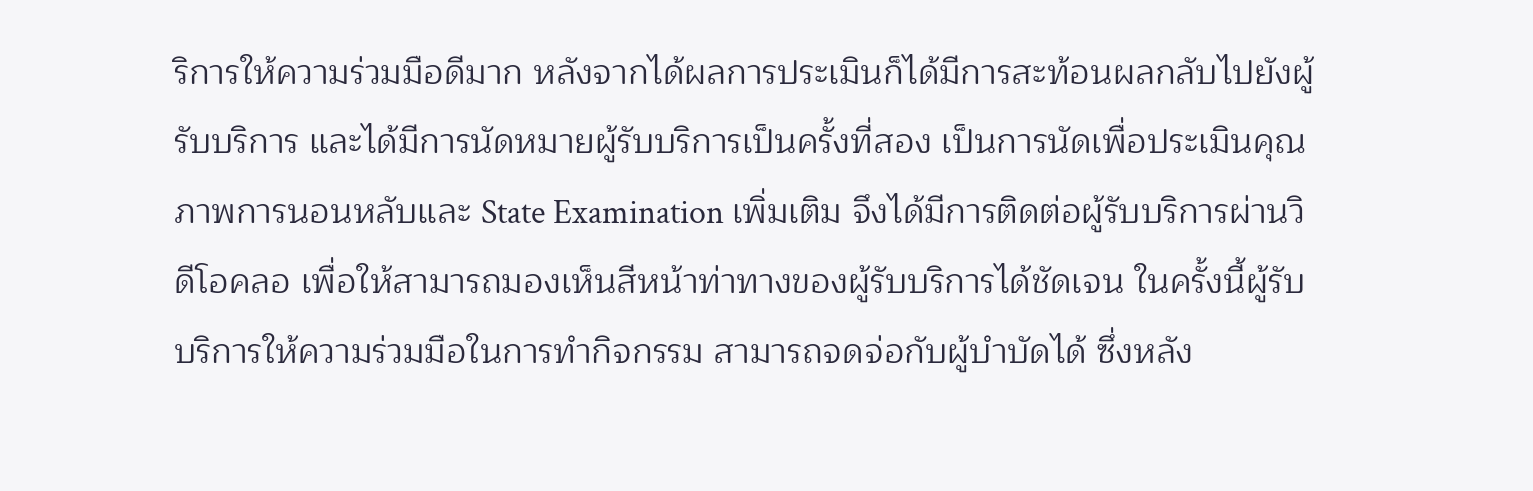ริการให้ความร่วมมือดีมาก หลังจากได้ผลการประเมินก็ได้มีการสะท้อนผลกลับไปยังผู้รับบริการ และได้มีการนัดหมายผู้รับบริการเป็นครั้งที่สอง เป็นการนัดเพื่อประเมินคุณภาพการนอนหลับและ State Examination เพิ่มเติม จึงได้มีการติดต่อผู้รับบริการผ่านวิดีโอคลอ เพื่อให้สามารถมองเห็นสีหน้าท่าทางของผู้รับบริการได้ชัดเจน ในครั้งนี้ผู้รับบริการให้ความร่วมมือในการทำกิจกรรม สามารถจดจ่อกับผู้บำบัดได้ ซึ่งหลัง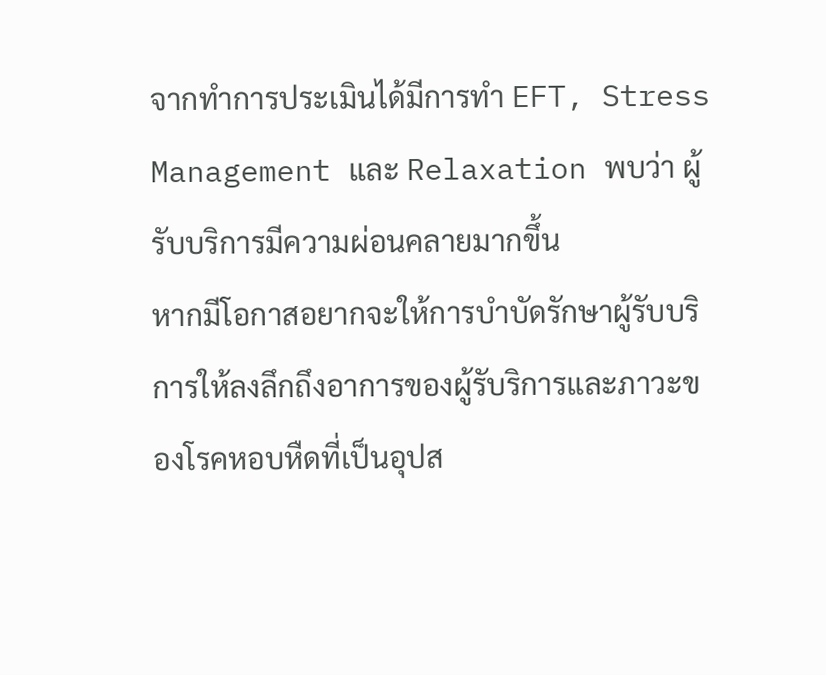จากทำการประเมินได้มีการทำ EFT, Stress Management และ Relaxation พบว่า ผู้รับบริการมีความผ่อนคลายมากขึ้น
หากมีโอกาสอยากจะให้การบำบัดรักษาผู้รับบริการให้ลงลึกถึงอาการของผู้รับริการและภาวะของโรคหอบหืดที่เป็นอุปส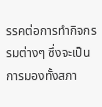รรคต่อการทำกิจกรรมต่างๆ ซึ่งจะเป็นการมองทั้งสภา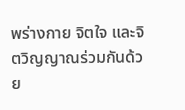พร่างกาย จิตใจ และจิตวิญญาณร่วมกันด้วย